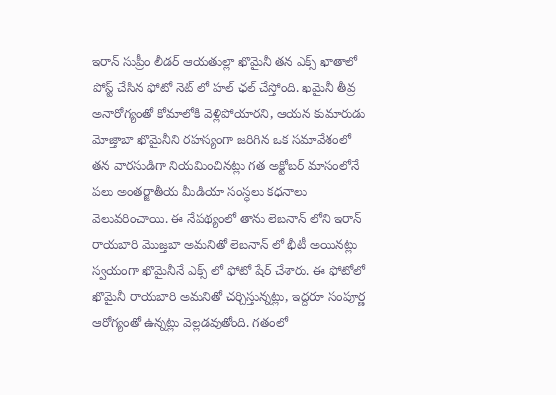ఇరాన్ సుప్రీం లీడర్ ఆయతుల్లా ఖొమైనీ తన ఎక్స్ ఖాతాలో పోస్ట్ చేసిన ఫోటో నెట్ లో హల్ ఛల్ చేస్తోంది. ఖమైనీ తీవ్ర అనారోగ్యంతో కోమాలోకి వెళ్లిపోయారని, ఆయన కుమారుడు మోజ్తాబా ఖొమైనీని రహస్యంగా జరిగిన ఒక సమావేశంలో తన వారసుడిగా నియమించినట్లు గత అక్టోబర్ మాసంలోనే పలు అంతర్జాతీయ మీడియా సంస్ధలు కధనాలు వెలువరించాయి. ఈ నేపథ్యంలో తాను లెబనాన్ లోని ఇరాన్ రాయబారి మొజ్తబా అమనితో లెబనాన్ లో భీటీ అయినట్లు స్వయంగా ఖొమైనీనే ఎక్స్ లో ఫోటో షేర్ చేశారు. ఈ ఫోటోలో ఖొమైనీ రాయబారి అమనితో చర్చిస్తున్నట్లు, ఇద్దరూ సంపూర్ణ ఆరోగ్యంతో ఉన్నట్లు వెల్లడవుతోంది. గతంలో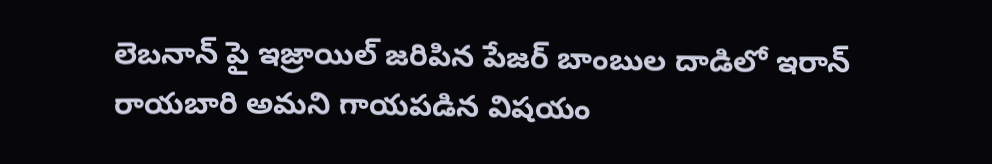లెబనాన్ పై ఇజ్రాయిల్ జరిపిన పేజర్ బాంబుల దాడిలో ఇరాన్ రాయబారి అమని గాయపడిన విషయం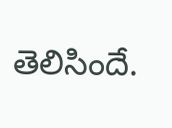తెలిసిందే.